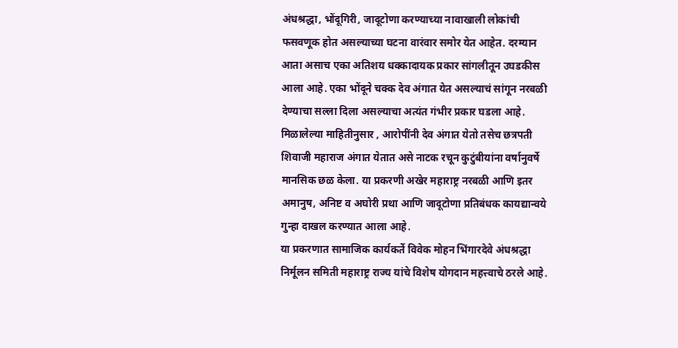अंधश्रद्धा, भोंदूगिरी, जादूटोणा करण्याच्या नावाखाली लोकांची फसवणूक होत असल्याच्या घटना वारंवार समोर येत आहेत. दरम्यान आता असाच एका अतिशय धक्कादायक प्रकार सांगलीतून उघडकीस आला आहे. एका भोंदूने चक्क देव अंगात येत असल्याचं सांगून नरबळी देण्याचा सल्ला दिला असल्याचा अत्यंत गंभीर प्रकार घडला आहे.
मिळालेल्या माहितीनुसार , आरोपींनी देव अंगात येतो तसेच छत्रपती शिवाजी महाराज अंगात येतात असे नाटक रचून कुटुंबीयांना वर्षानुवर्षे मानसिक छळ केला. या प्रकरणी अखेर महाराष्ट्र नरबळी आणि इतर अमानुष, अनिष्ट व अघोरी प्रथा आणि जादूटोणा प्रतिबंधक कायद्यान्वये गुन्हा दाखल करण्यात आला आहे.
या प्रकरणात सामाजिक कार्यकर्ते विवेक मोहन भिंगारदेवे अंधश्रद्धा निर्मूलन समिती महाराष्ट्र राज्य यांचे विशेष योगदान महत्त्वाचे ठरले आहे.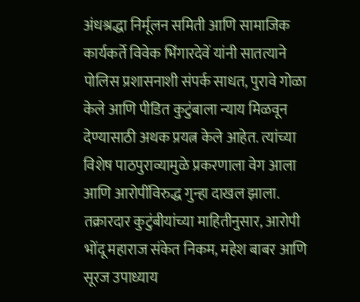अंधश्रद्धा निर्मूलन समिती आणि सामाजिक कार्यकर्ते विवेक भिंगारदेवें यांनी सातत्याने पोलिस प्रशासनाशी संपर्क साधत, पुरावे गोळा केले आणि पीडित कुटुंबाला न्याय मिळवून देण्यासाठी अथक प्रयत्न केले आहेत. त्यांच्या विशेष पाठपुराव्यामुळे प्रकरणाला वेग आला आणि आरोपींविरुद्ध गुन्हा दाखल झाला. तक्रारदार कुटुंबीयांच्या माहितीनुसार, आरोपी भोंदू महाराज संकेत निकम, महेश बाबर आणि सूरज उपाध्याय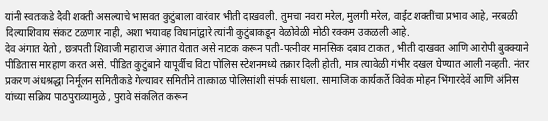यांनी स्वतःकडे दैवी शक्ती असल्याचे भासवत कुटुंबाला वारंवार भीती दाखवली. तुमचा नवरा मरेल, मुलगी मरेल, वाईट शक्तींचा प्रभाव आहे, नरबळी दिल्याशिवाय संकट टळणार नाही, अशा भयावह विधानांद्वारे त्यांनी कुटुंबाकडून वेळोवेळी मोठी रक्कम उकळली आहे.
देव अंगात येतो , छत्रपती शिवाजी महाराज अंगात येतात असे नाटक करून पती-पत्नीवर मानसिक दबाव टाकत , भीती दाखवत आणि आरोपी बुक्क्याने पीडितास मारहाण करत असे. पीडित कुटुंबाने यापूर्वीच विटा पोलिस स्टेशनमध्ये तक्रार दिली होती, मात्र त्यावेळी गंभीर दखल घेण्यात आली नव्हती. नंतर प्रकरण अंधश्रद्धा निर्मूलन समितीकडे गेल्यावर समितीने तात्काळ पोलिसांशी संपर्क साधला. सामाजिक कार्यकर्ते विवेक मोहन भिंगारदेवें आणि अंनिस यांच्या सक्रिय पाठपुराव्यामुळे , पुरावे संकलित करून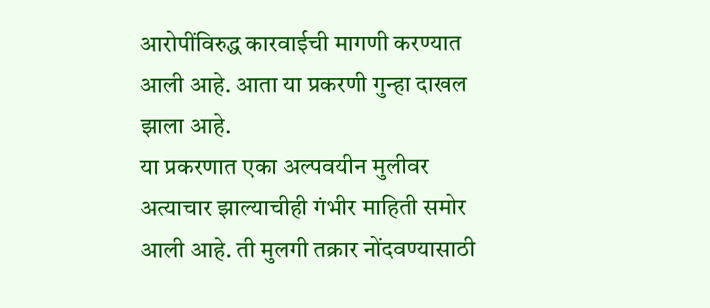आरोपींविरुद्ध कारवाईची मागणी करण्यात आली आहे. आता या प्रकरणी गुन्हा दाखल झाला आहे.
या प्रकरणात एका अल्पवयीन मुलीवर अत्याचार झाल्याचीही गंभीर माहिती समोर आली आहे. ती मुलगी तक्रार नोंदवण्यासाठी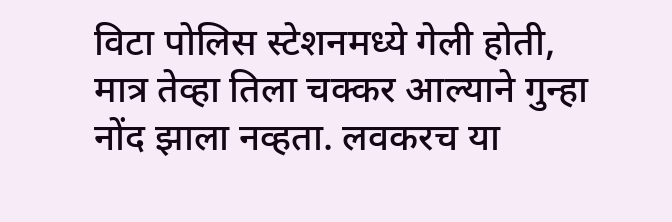विटा पोलिस स्टेशनमध्ये गेली होती, मात्र तेव्हा तिला चक्कर आल्याने गुन्हा नोंद झाला नव्हता. लवकरच या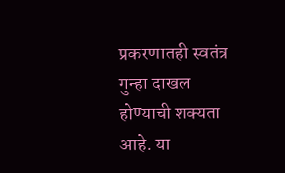प्रकरणातही स्वतंत्र गुन्हा दाखल होण्याची शक्यता आहे. या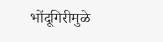भोंदूगिरीमुळे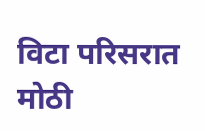विटा परिसरात मोठी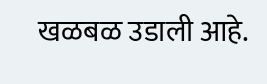खळबळ उडाली आहे.